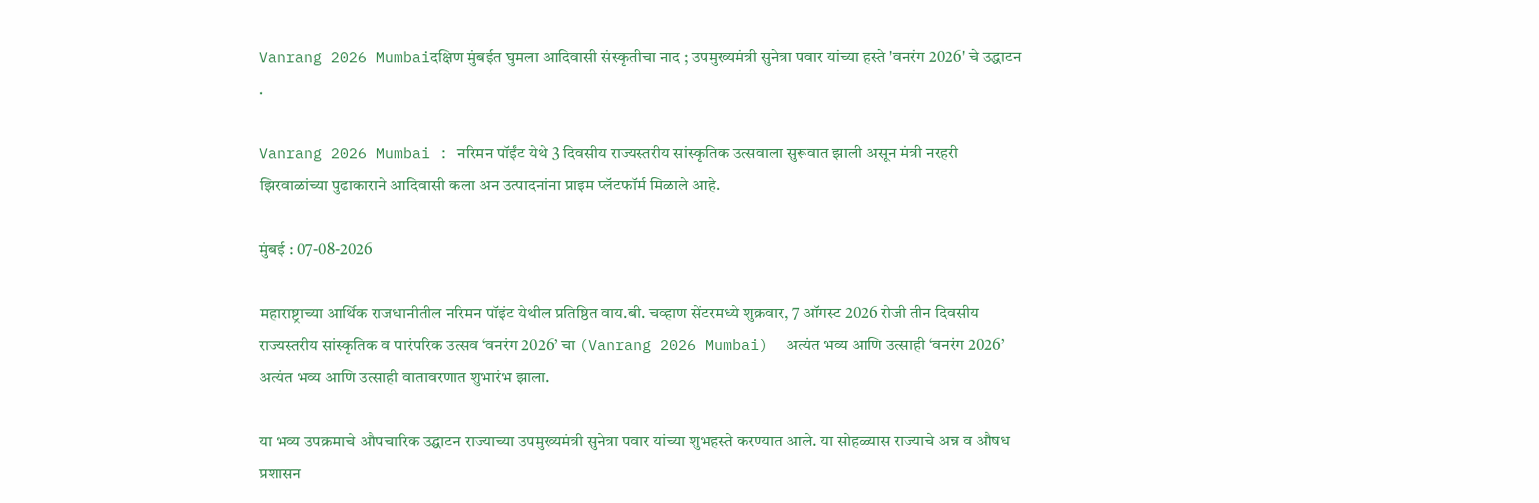Vanrang 2026 Mumbaiदक्षिण मुंबईत घुमला आदिवासी संस्कृतीचा नाद ; उपमुख्यमंत्री सुनेत्रा पवार यांच्या हस्ते 'वनरंग 2026' चे उद्धाटन .

Vanrang 2026 Mumbai : नरिमन पॉईंट येथे 3 दिवसीय राज्यस्तरीय सांस्कृतिक उत्सवाला सुरूवात झाली असून मंत्री नरहरी झिरवाळांच्या पुढाकाराने आदिवासी कला अन उत्पादनांना प्राइम प्लॅटफॉर्म मिळाले आहे.

मुंबई : 07-08-2026

महाराष्ट्राच्या आर्थिक राजधानीतील नरिमन पॉइंट येथील प्रतिष्ठित वाय.बी. चव्हाण सेंटरमध्ये शुक्रवार, 7 ऑगस्ट 2026 रोजी तीन दिवसीय राज्यस्तरीय सांस्कृतिक व पारंपरिक उत्सव ‘वनरंग 2026’ चा (Vanrang 2026 Mumbai)  अत्यंत भव्य आणि उत्साही ‘वनरंग 2026’ अत्यंत भव्य आणि उत्साही वातावरणात शुभारंभ झाला.

या भव्य उपक्रमाचे औपचारिक उद्घाटन राज्याच्या उपमुख्यमंत्री सुनेत्रा पवार यांच्या शुभहस्ते करण्यात आले. या सोहळ्यास राज्याचे अन्न व औषध प्रशासन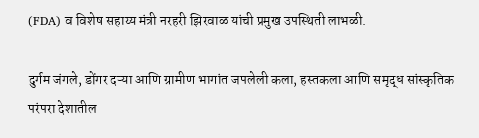(FDA) व विशेष सहाय्य मंत्री नरहरी झिरवाळ यांची प्रमुख उपस्थिती लाभळी.

दुर्गम जंगले, डोंगर दऱ्या आणि ग्रामीण भागांत जपलेली कला, हस्तकला आणि समृद्ध सांस्कृतिक परंपरा देशातील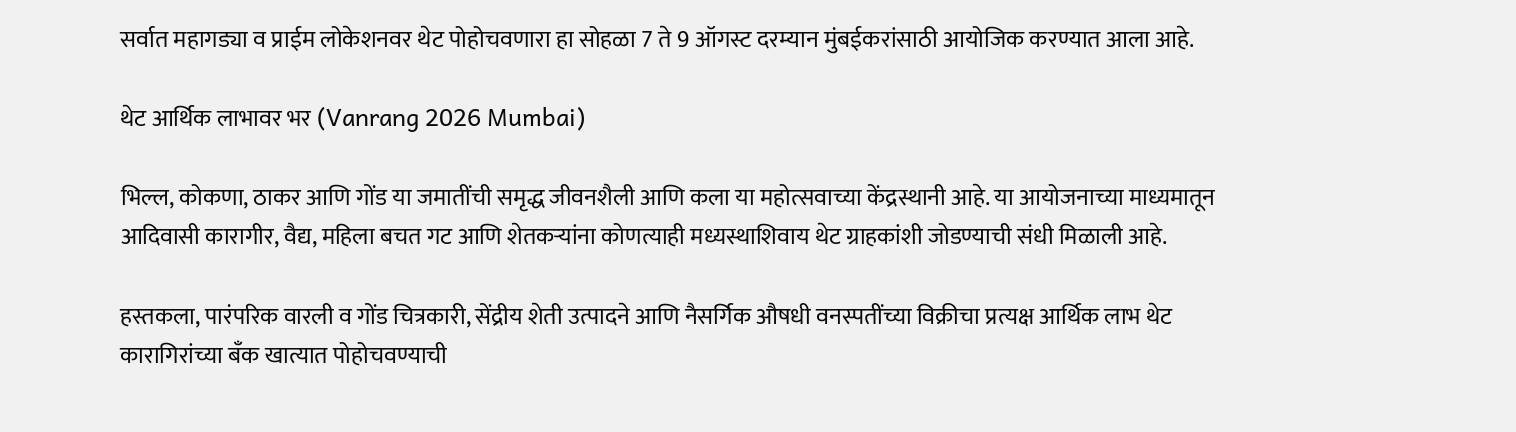सर्वात महागड्या व प्राईम लोकेशनवर थेट पोहोचवणारा हा सोहळा 7 ते 9 ऑगस्ट दरम्यान मुंबईकरांसाठी आयोजिक करण्यात आला आहे.

थेट आर्थिक लाभावर भर (Vanrang 2026 Mumbai)

भिल्ल, कोकणा, ठाकर आणि गोंड या जमातींची समृद्ध जीवनशैली आणि कला या महोत्सवाच्या केंद्रस्थानी आहे. या आयोजनाच्या माध्यमातून  आदिवासी कारागीर, वैद्य, महिला बचत गट आणि शेतकऱ्यांना कोणत्याही मध्यस्थाशिवाय थेट ग्राहकांशी जोडण्याची संधी मिळाली आहे.

हस्तकला, पारंपरिक वारली व गोंड चित्रकारी, सेंद्रीय शेती उत्पादने आणि नैसर्गिक औषधी वनस्पतींच्या विक्रीचा प्रत्यक्ष आर्थिक लाभ थेट कारागिरांच्या बँक खात्यात पोहोचवण्याची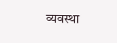व्यवस्था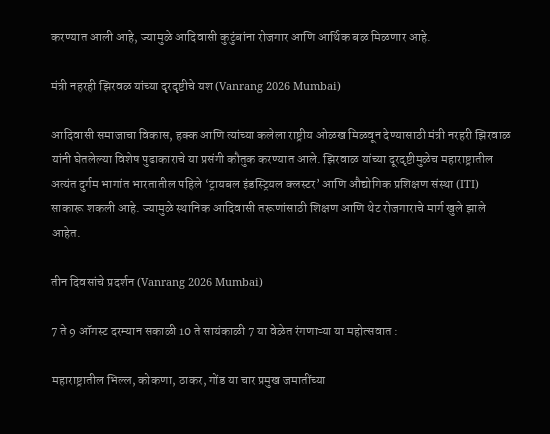करण्यात आली आहे, ज्यामुळे आदिवासी कुटुंबांना रोजगार आणि आर्थिक बळ मिळणार आहे.

मंत्री नहरही झिरवळ यांच्या दृरदृष्टीचे यश (Vanrang 2026 Mumbai)

आदिवासी समाजाचा विकास, हक्क आणि त्यांच्या कलेला राष्ट्रीय ओळख मिळवून देण्यासाठी मंत्री नरहरी झिरवाळ यांनी घेतलेल्या विशेष पुढाकाराचे या प्रसंगी कौतुक करण्यात आले. झिरवाळ यांच्या दूरदृष्टीमुळेच महाराष्ट्रातील अत्यंत दुर्गम भागांत भारतातील पहिले ‘ट्रायबल इंडस्ट्रियल क्लस्टर’ आणि औद्योगिक प्रशिक्षण संस्था (ITI) साकारू शकली आहे. ज्यामुळे स्थानिक आदिवासी तरूणांसाठी शिक्षण आणि थेट रोजगाराचे मार्ग खुले झाले आहेत.

तीन दिवसांचे प्रदर्शन (Vanrang 2026 Mumbai)

7 ते 9 ऑगस्ट दरम्यान सकाळी 10 ते सायंकाळी 7 या वेळेत रंगणाऱ्या या महोत्सवात :

महाराष्ट्रातील भिल्ल, कोकणा, ठाकर, गोंड या चार प्रमुख जमातींच्या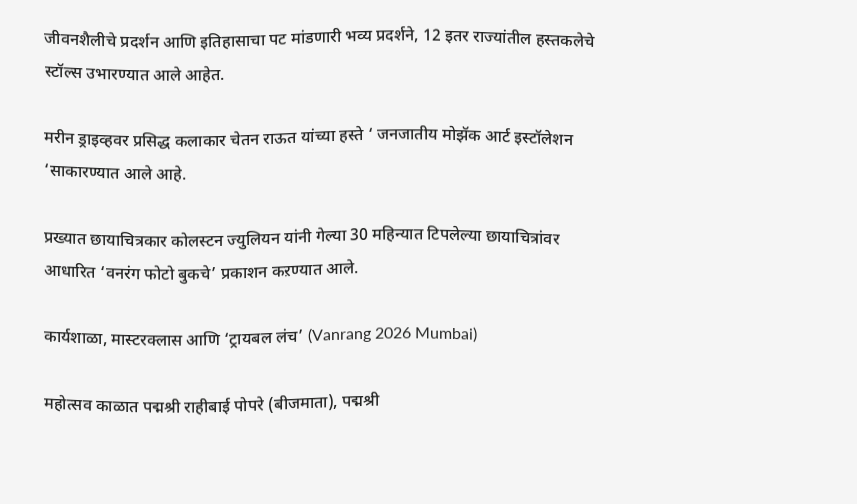जीवनशैलीचे प्रदर्शन आणि इतिहासाचा पट मांडणारी भव्य प्रदर्शने, 12 इतर राज्यांतील हस्तकलेचे स्‍टॉल्स उभारण्यात आले आहेत.

मरीन ड्राइव्हवर प्रसिद्ध कलाकार चेतन राऊत यांच्या हस्ते ‘ जनजातीय मोझॅक आर्ट इस्टॉलेशन ‘साकारण्यात आले आहे.

प्रख्यात छायाचित्रकार कोलस्टन ज्युलियन यांनी गेल्या 30 महिन्यात टिपलेल्या छायाचित्रांवर आधारित ‘वनरंग फोटो बुकचे’ प्रकाशन कऱण्यात आले.

कार्यशाळा, मास्टरक्लास आणि ‘ट्रायबल लंच’ (Vanrang 2026 Mumbai)

महोत्सव काळात पद्मश्री राहीबाई पोपरे (बीजमाता), पद्मश्री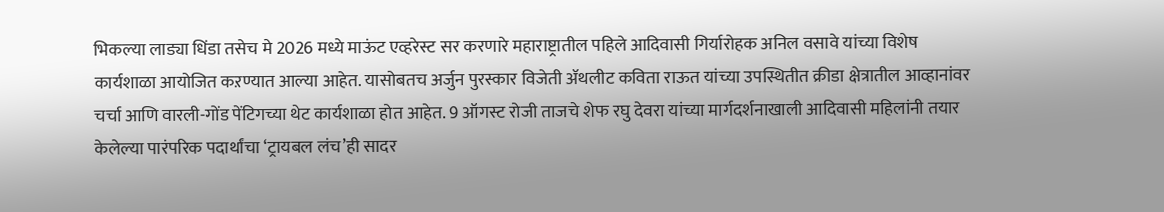भिकल्या लाड्या धिंडा तसेच मे 2026 मध्ये माऊंट एव्हरेस्ट सर करणारे महाराष्ट्रातील पहिले आदिवासी गिर्यारोहक अनिल वसावे यांच्या विशेष कार्यशाळा आयोजित कऱण्यात आल्या आहेत. यासोबतच अर्जुन पुरस्कार विजेती ॲथलीट कविता राऊत यांच्या उपस्थितीत क्रीडा क्षेत्रातील आव्हानांवर चर्चा आणि वारली-गोंड पेंटिगच्या थेट कार्यशाळा होत आहेत. 9 ऑगस्ट रोजी ताजचे शेफ रघु देवरा यांच्या मार्गदर्शनाखाली आदिवासी महिलांनी तयार केलेल्या पारंपरिक पदार्थांचा ‘ट्रायबल लंच’ही सादर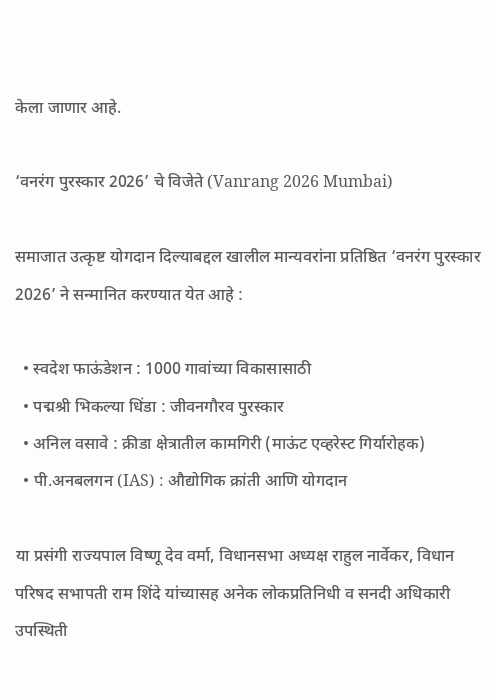केला जाणार आहे.

‘वनरंग पुरस्कार 2026’ चे विजेते (Vanrang 2026 Mumbai)

समाजात उत्कृष्ट योगदान दिल्याबद्दल खालील मान्यवरांना प्रतिष्ठित ‘वनरंग पुरस्कार 2026’ ने सन्मानित करण्यात येत आहे :

  • स्वदेश फाऊंडेशन : 1000 गावांच्या विकासासाठी
  • पद्मश्री भिकल्या धिंडा : जीवनगौरव पुरस्कार
  • अनिल वसावे : क्रीडा क्षेत्रातील कामगिरी (माऊंट एव्हरेस्ट गिर्यारोहक)
  • पी.अनबलगन (IAS) : औद्योगिक क्रांती आणि योगदान

या प्रसंगी राज्यपाल विष्णू देव वर्मा, विधानसभा अध्यक्ष राहुल नार्वेकर, विधान परिषद सभापती राम शिंदे यांच्यासह अनेक लोकप्रतिनिधी व सनदी अधिकारी उपस्थिती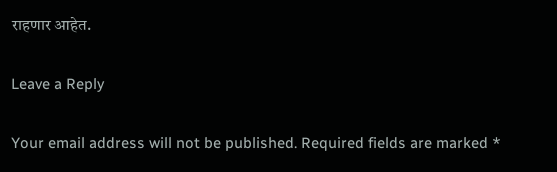राहणार आहेत.

Leave a Reply

Your email address will not be published. Required fields are marked *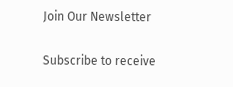Join Our Newsletter

Subscribe to receive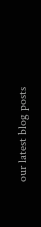our latest blog posts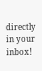directly in your inbox!